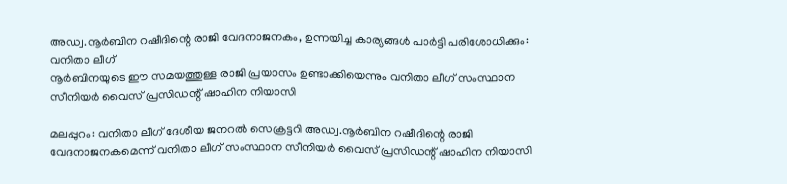അഡ്വ.നൂർബിന റഷീദിന്റെ രാജി വേദനാജനകം, ഉന്നയിച്ച കാര്യങ്ങൾ പാർട്ടി പരിശോധിക്കും: വനിതാ ലീഗ്
നൂർബിനയുടെ ഈ സമയത്തുള്ള രാജി പ്രയാസം ഉണ്ടാക്കിയെന്നും വനിതാ ലീഗ് സംസ്ഥാന സീനിയർ വൈസ് പ്രസിഡന്റ് ഷാഹിന നിയാസി

മലപ്പുറം: വനിതാ ലീഗ് ദേശീയ ജനറൽ സെക്രട്ടറി അഡ്വ.നൂർബിന റഷീദിന്റെ രാജി വേദനാജനകമെന്ന് വനിതാ ലീഗ് സംസ്ഥാന സീനിയർ വൈസ് പ്രസിഡന്റ് ഷാഹിന നിയാസി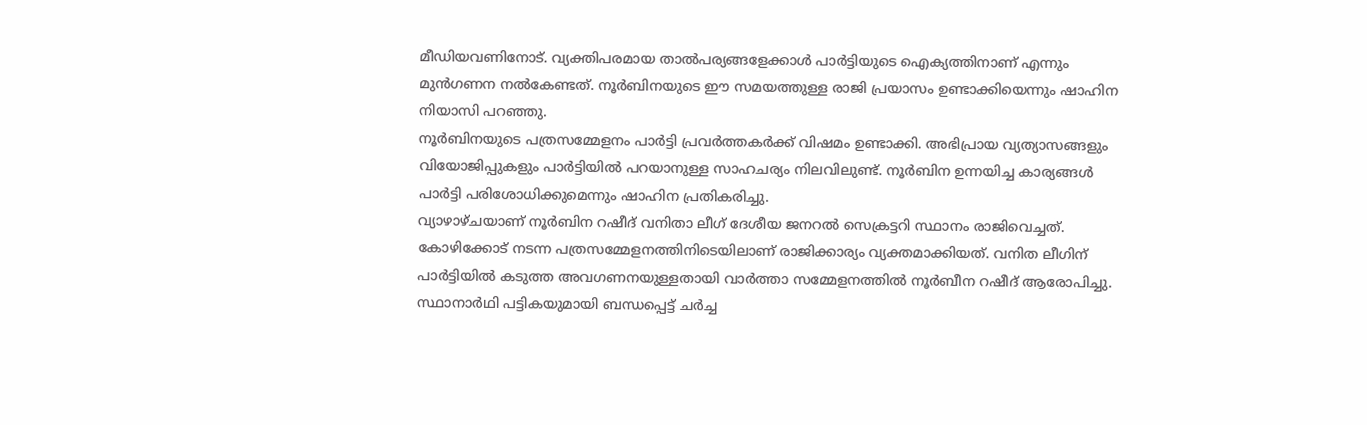മീഡിയവണിനോട്. വ്യക്തിപരമായ താൽപര്യങ്ങളേക്കാൾ പാർട്ടിയുടെ ഐക്യത്തിനാണ് എന്നും മുൻഗണന നൽകേണ്ടത്. നൂർബിനയുടെ ഈ സമയത്തുള്ള രാജി പ്രയാസം ഉണ്ടാക്കിയെന്നും ഷാഹിന നിയാസി പറഞ്ഞു.
നൂർബിനയുടെ പത്രസമ്മേളനം പാർട്ടി പ്രവർത്തകർക്ക് വിഷമം ഉണ്ടാക്കി. അഭിപ്രായ വ്യത്യാസങ്ങളും വിയോജിപ്പുകളും പാർട്ടിയിൽ പറയാനുള്ള സാഹചര്യം നിലവിലുണ്ട്. നൂർബിന ഉന്നയിച്ച കാര്യങ്ങൾ പാർട്ടി പരിശോധിക്കുമെന്നും ഷാഹിന പ്രതികരിച്ചു.
വ്യാഴാഴ്ചയാണ് നൂർബിന റഷീദ് വനിതാ ലീഗ് ദേശീയ ജനറൽ സെക്രട്ടറി സ്ഥാനം രാജിവെച്ചത്. കോഴിക്കോട് നടന്ന പത്രസമ്മേളനത്തിനിടെയിലാണ് രാജിക്കാര്യം വ്യക്തമാക്കിയത്. വനിത ലീഗിന് പാർട്ടിയിൽ കടുത്ത അവഗണനയുള്ളതായി വാർത്താ സമ്മേളനത്തിൽ നൂർബീന റഷീദ് ആരോപിച്ചു. സ്ഥാനാർഥി പട്ടികയുമായി ബന്ധപ്പെട്ട് ചർച്ച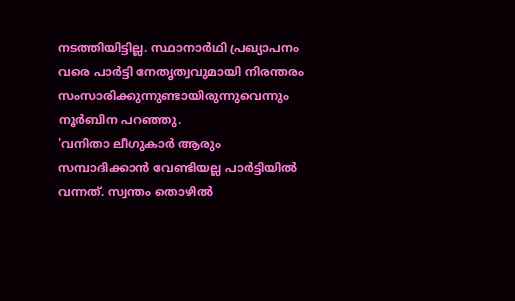നടത്തിയിട്ടില്ല. സ്ഥാനാർഥി പ്രഖ്യാപനം വരെ പാർട്ടി നേതൃത്വവുമായി നിരന്തരം സംസാരിക്കുന്നുണ്ടായിരുന്നുവെന്നും നൂർബിന പറഞ്ഞു.
'വനിതാ ലീഗുകാർ ആരും സമ്പാദിക്കാൻ വേണ്ടിയല്ല പാർട്ടിയിൽ വന്നത്. സ്വന്തം തൊഴിൽ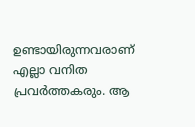ഉണ്ടായിരുന്നവരാണ് എല്ലാ വനിത പ്രവർത്തകരും. ആ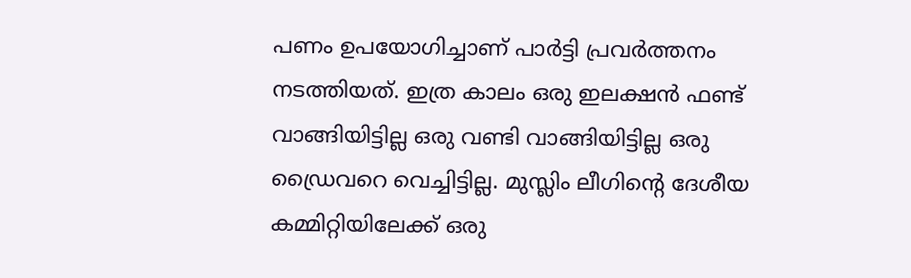പണം ഉപയോഗിച്ചാണ് പാർട്ടി പ്രവർത്തനം നടത്തിയത്. ഇത്ര കാലം ഒരു ഇലക്ഷൻ ഫണ്ട് വാങ്ങിയിട്ടില്ല ഒരു വണ്ടി വാങ്ങിയിട്ടില്ല ഒരു ഡ്രൈവറെ വെച്ചിട്ടില്ല. മുസ്ലിം ലീഗിന്റെ ദേശീയ കമ്മിറ്റിയിലേക്ക് ഒരു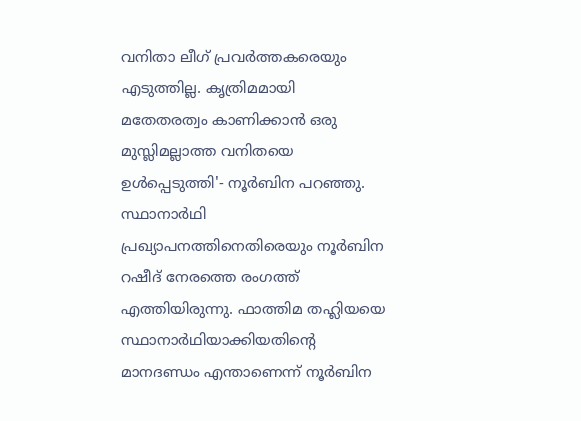വനിതാ ലീഗ് പ്രവർത്തകരെയും എടുത്തില്ല. കൃത്രിമമായി മതേതരത്വം കാണിക്കാൻ ഒരു മുസ്ലിമല്ലാത്ത വനിതയെ ഉൾപ്പെടുത്തി'- നൂർബിന പറഞ്ഞു.
സ്ഥാനാർഥി പ്രഖ്യാപനത്തിനെതിരെയും നൂർബിന റഷീദ് നേരത്തെ രംഗത്ത് എത്തിയിരുന്നു. ഫാത്തിമ തഹ്ലിയയെ സ്ഥാനാർഥിയാക്കിയതിന്റെ മാനദണ്ഡം എന്താണെന്ന് നൂർബിന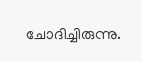ചോദിച്ചിരുന്നു.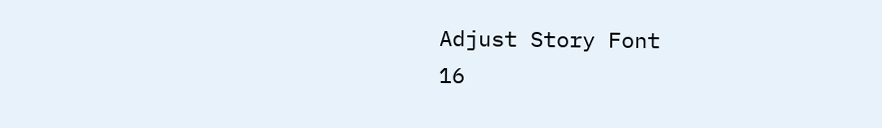Adjust Story Font
16